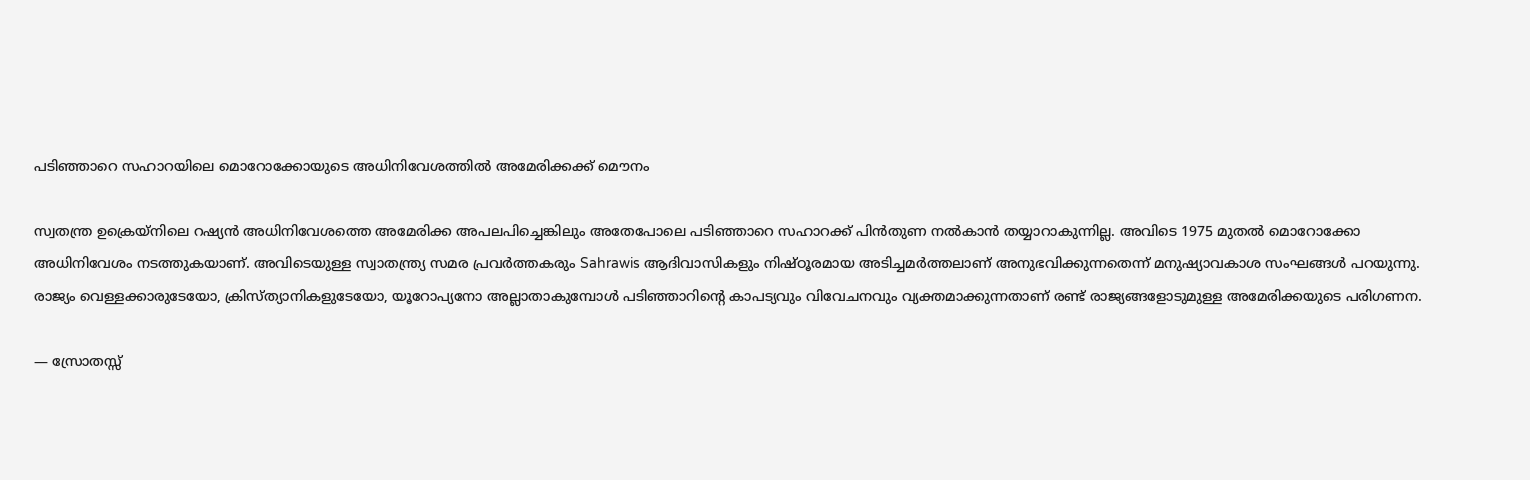പടിഞ്ഞാറെ സഹാറയിലെ മൊറോക്കോയുടെ അധിനിവേശത്തില്‍ അമേരിക്കക്ക് മൌനം

സ്വതന്ത്ര ഉക്രെയ്നിലെ റഷ്യന്‍ അധിനിവേശത്തെ അമേരിക്ക അപലപിച്ചെങ്കിലും അതേപോലെ പടിഞ്ഞാറെ സഹാറക്ക് പിന്‍തുണ നല്‍കാന്‍ തയ്യാറാകുന്നില്ല. അവിടെ 1975 മുതല്‍ മൊറോക്കോ അധിനിവേശം നടത്തുകയാണ്. അവിടെയുള്ള സ്വാതന്ത്ര്യ സമര പ്രവര്‍ത്തകരും Sahrawis ആദിവാസികളും നിഷ്ഠൂരമായ അടിച്ചമര്‍ത്തലാണ് അനുഭവിക്കുന്നതെന്ന് മനുഷ്യാവകാശ സംഘങ്ങള്‍ പറയുന്നു. രാജ്യം വെള്ളക്കാരുടേയോ, ക്രിസ്ത്യാനികളുടേയോ, യൂറോപ്യനോ അല്ലാതാകുമ്പോള്‍ പടിഞ്ഞാറിന്റെ കാപട്യവും വിവേചനവും വ്യക്തമാക്കുന്നതാണ് രണ്ട് രാജ്യങ്ങളോടുമുള്ള അമേരിക്കയുടെ പരിഗണന.

— സ്രോതസ്സ്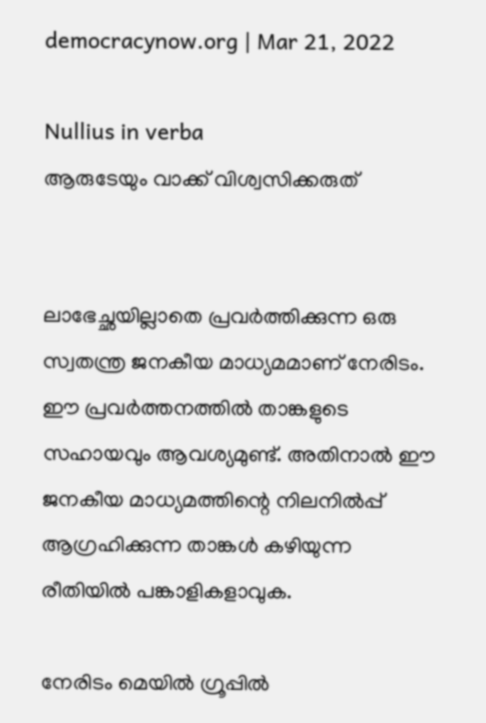democracynow.org | Mar 21, 2022

Nullius in verba
ആരുടേയും വാക്ക് വിശ്വസിക്കരുത്


ലാഭേച്ഛയില്ലാതെ പ്രവര്‍ത്തിക്കുന്ന ഒരു സ്വതന്ത്ര ജനകീയ മാധ്യമമാണ് നേരിടം. ഈ പ്രവര്‍ത്തനത്തില്‍ താങ്കളുടെ സഹായവും ആവശ്യമുണ്ട്. അതിനാല്‍ ഈ ജനകീയ മാധ്യമത്തിന്റെ നിലനില്‍പ്പ് ആഗ്രഹിക്കുന്ന താങ്കള്‍ കഴിയുന്ന രീതിയില്‍ പങ്കാളികളാവുക.

നേരിടം മെയില്‍ ഗ്രൂപ്പില്‍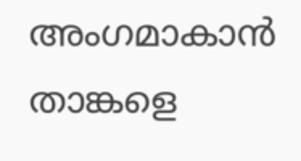അംഗമാകാന്‍ താങ്കളെ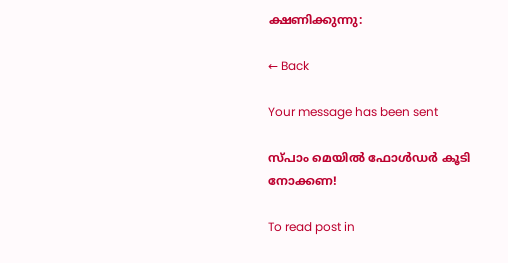ക്ഷണിക്കുന്നു:

← Back

Your message has been sent

സ്പാം മെയില്‍ ഫോള്‍ഡര്‍ കൂടി നോക്കണ!

To read post in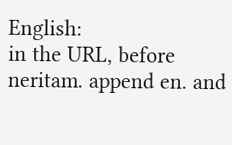English:
in the URL, before neritam. append en. and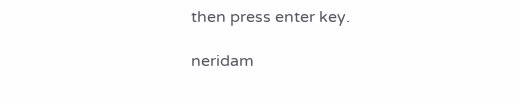then press enter key.

neridam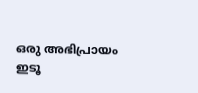ഒരു അഭിപ്രായം ഇടൂ